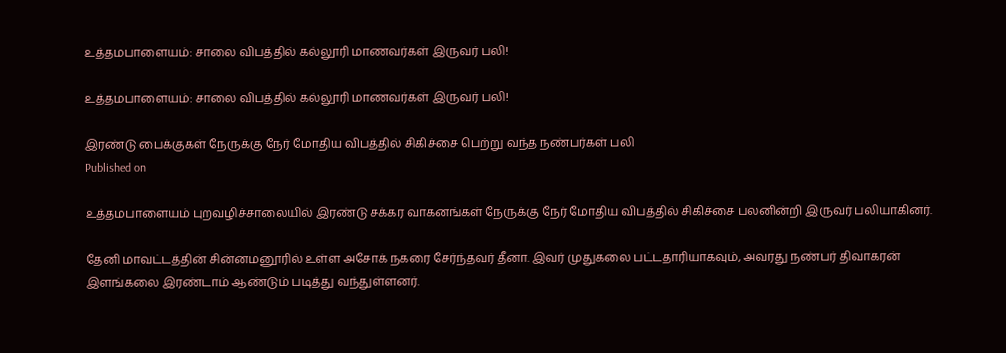உத்தமபாளையம்: சாலை விபத்தில் கல்லூரி மாணவர்கள் இருவர் பலி!

உத்தமபாளையம்: சாலை விபத்தில் கல்லூரி மாணவர்கள் இருவர் பலி!

இரண்டு பைக்குகள் நேருக்கு நேர் மோதிய விபத்தில் சிகிச்சை பெற்று வந்த நண்பர்கள் பலி
Published on

உத்தமபாளையம் புறவழிச்சாலையில் இரண்டு சக்கர வாகனங்கள் நேருக்கு நேர் மோதிய விபத்தில் சிகிச்சை பலனின்றி இருவர் பலியாகினர்.

தேனி மாவட்டத்தின் சின்னமனூரில் உள்ள அசோக் நகரை சேர்ந்தவர் தீனா. இவர் முதுகலை பட்டதாரியாகவும், அவரது நண்பர் திவாகரன் இளங்கலை இரண்டாம் ஆண்டும் படித்து வந்துள்ளனர்.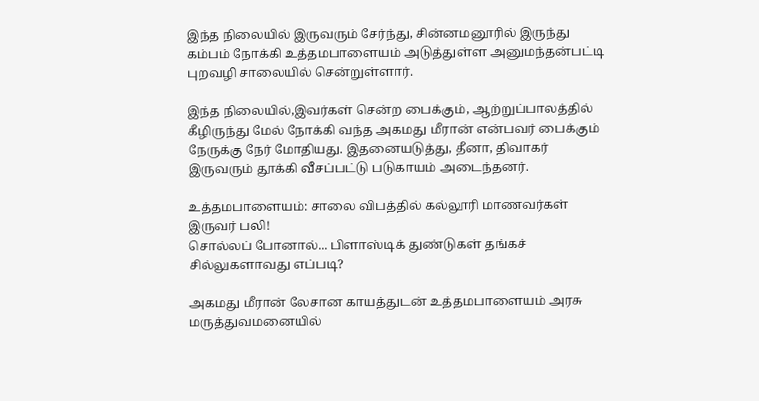இந்த நிலையில் இருவரும் சேர்ந்து, சின்னமனூரில் இருந்து கம்பம் நோக்கி உத்தமபாளையம் அடுத்துள்ள அனுமந்தன்பட்டி புறவழி சாலையில் சென்றுள்ளார்.

இந்த நிலையில்,இவர்கள் சென்ற பைக்கும், ஆற்றுப்பாலத்தில் கீழிருந்து மேல் நோக்கி வந்த அகமது மீரான் என்பவர் பைக்கும் நேருக்கு நேர் மோதியது. இதனையடுத்து, தீனா, திவாகர் இருவரும் தூக்கி வீசப்பட்டு படுகாயம் அடைந்தனர்.

உத்தமபாளையம்: சாலை விபத்தில் கல்லூரி மாணவர்கள் இருவர் பலி!
சொல்லப் போனால்... பிளாஸ்டிக் துண்டுகள் தங்கச் சில்லுகளாவது எப்படி?

அகமது மீரான் லேசான காயத்துடன் உத்தமபாளையம் அரசு மருத்துவமனையில்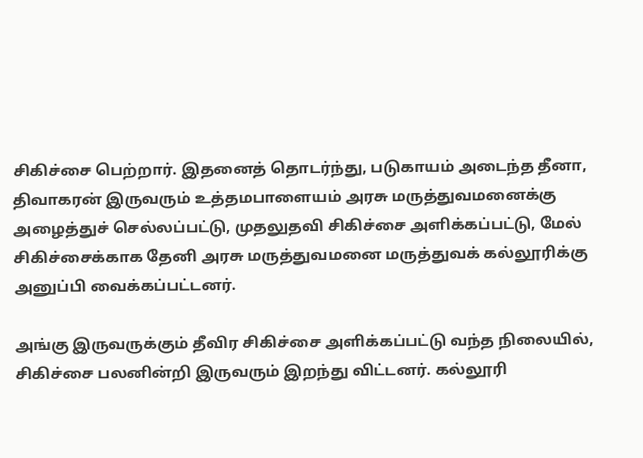சிகிச்சை பெற்றார். இதனைத் தொடர்ந்து, படுகாயம் அடைந்த தீனா, திவாகரன் இருவரும் உத்தமபாளையம் அரசு மருத்துவமனைக்கு அழைத்துச் செல்லப்பட்டு, முதலுதவி சிகிச்சை அளிக்கப்பட்டு, மேல் சிகிச்சைக்காக தேனி அரசு மருத்துவமனை மருத்துவக் கல்லூரிக்கு அனுப்பி வைக்கப்பட்டனர்.

அங்கு இருவருக்கும் தீவிர சிகிச்சை அளிக்கப்பட்டு வந்த நிலையில், சிகிச்சை பலனின்றி இருவரும் இறந்து விட்டனர். கல்லூரி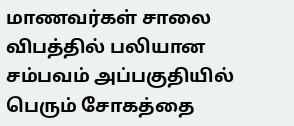மாணவர்கள் சாலை விபத்தில் பலியான சம்பவம் அப்பகுதியில் பெரும் சோகத்தை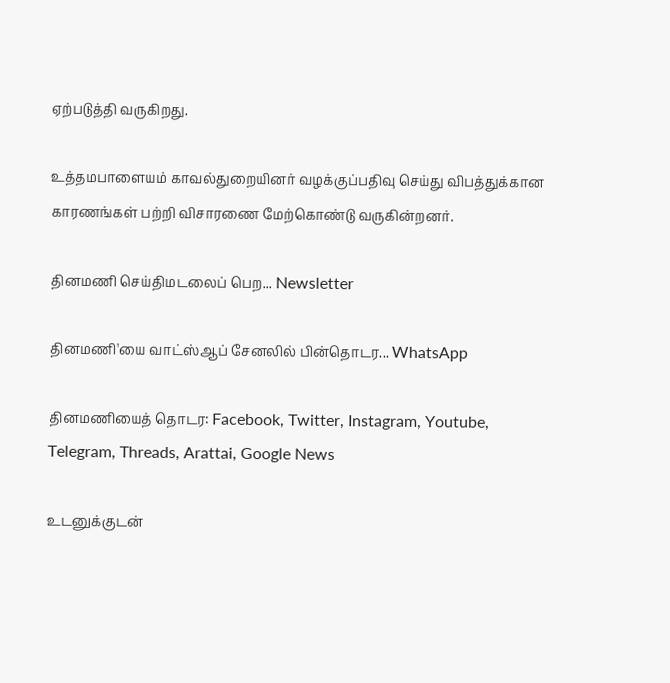ஏற்படுத்தி வருகிறது.

உத்தமபாளையம் காவல்துறையினர் வழக்குப்பதிவு செய்து விபத்துக்கான காரணங்கள் பற்றி விசாரணை மேற்கொண்டு வருகின்றனர்.

தினமணி செய்திமடலைப் பெற... Newsletter

தினமணி'யை வாட்ஸ்ஆப் சேனலில் பின்தொடர... WhatsApp

தினமணியைத் தொடர: Facebook, Twitter, Instagram, Youtube, Telegram, Threads, Arattai, Google News

உடனுக்குடன்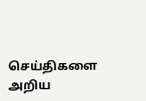செய்திகளை அறிய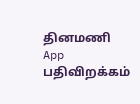தினமணி App பதிவிறக்கம்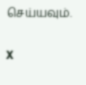செய்யவும்.

X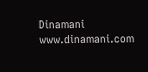Dinamani
www.dinamani.com